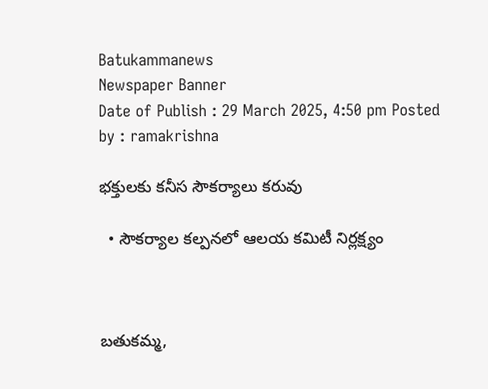Batukammanews
Newspaper Banner
Date of Publish : 29 March 2025, 4:50 pm Posted by : ramakrishna

భక్తులకు కనీస సౌకర్యాలు కరువు

  • సౌకర్యాల కల్పనలో ఆలయ కమిటీ నిర్లక్ష్యం



బతుకమ్మ,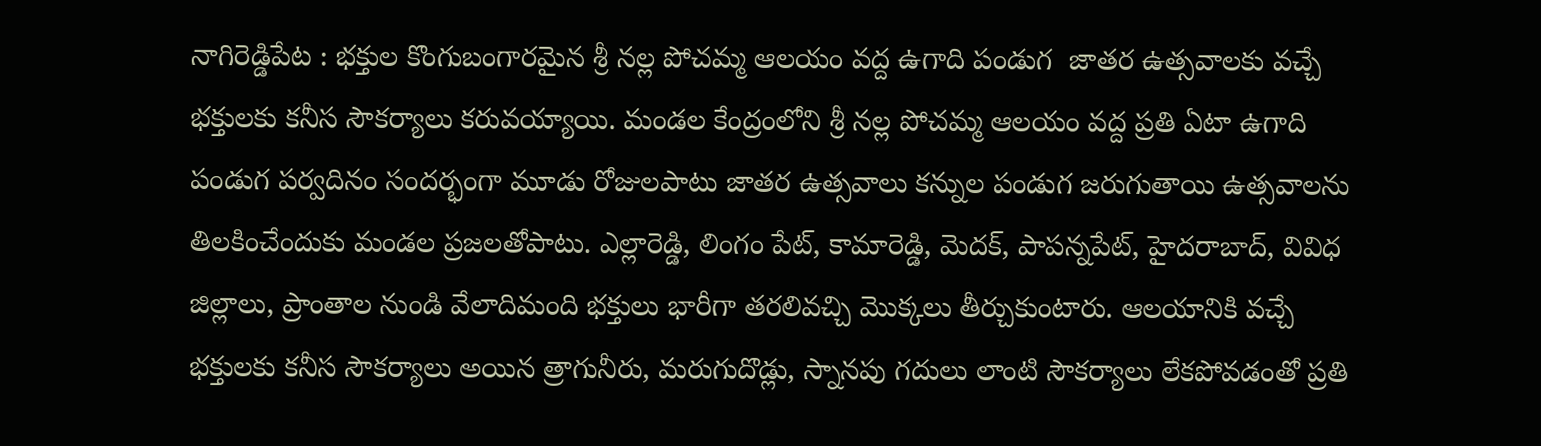నాగిరెడ్డిపేట : భక్తుల కొంగుబంగారమైన శ్రీ నల్ల పోచమ్మ ఆలయం వద్ద ఉగాది పండుగ  జాతర ఉత్సవాలకు వచ్చే భక్తులకు కనీస సౌకర్యాలు కరువయ్యాయి. మండల కేంద్రంలోని శ్రీ నల్ల పోచమ్మ ఆలయం వద్ద ప్రతి ఏటా ఉగాది పండుగ పర్వదినం సందర్భంగా మూడు రోజులపాటు జాతర ఉత్సవాలు కన్నుల పండుగ జరుగుతాయి ఉత్సవాలను తిలకించేందుకు మండల ప్రజలతోపాటు. ఎల్లారెడ్డి, లింగం పేట్, కామారెడ్డి, మెదక్, పాపన్నపేట్, హైదరాబాద్, వివిధ జిల్లాలు, ప్రాంతాల నుండి వేలాదిమంది భక్తులు భారీగా తరలివచ్చి మొక్కలు తీర్చుకుంటారు. ఆలయానికి వచ్చే భక్తులకు కనీస సౌకర్యాలు అయిన త్రాగునీరు, మరుగుదొడ్లు, స్నానపు గదులు లాంటి సౌకర్యాలు లేకపోవడంతో ప్రతి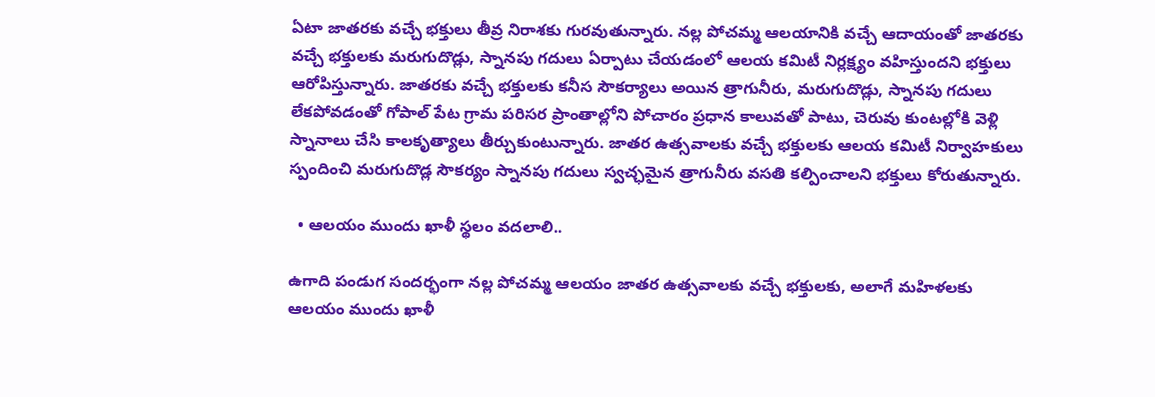ఏటా జాతరకు వచ్చే భక్తులు తీవ్ర నిరాశకు గురవుతున్నారు. నల్ల పోచమ్మ ఆలయానికి వచ్చే ఆదాయంతో జాతరకు వచ్చే భక్తులకు మరుగుదొడ్లు, స్నానపు గదులు ఏర్పాటు చేయడంలో ఆలయ కమిటీ నిర్లక్ష్యం వహిస్తుందని భక్తులు ఆరోపిస్తున్నారు. జాతరకు వచ్చే భక్తులకు కనీస సౌకర్యాలు అయిన త్రాగునీరు, మరుగుదొడ్లు, స్నానపు గదులు లేకపోవడంతో గోపాల్ పేట గ్రామ పరిసర ప్రాంతాల్లోని పోచారం ప్రధాన కాలువతో పాటు, చెరువు కుంటల్లోకి వెళ్లి స్నానాలు చేసి కాలకృత్యాలు తీర్చుకుంటున్నారు. జాతర ఉత్సవాలకు వచ్చే భక్తులకు ఆలయ కమిటీ నిర్వాహకులు స్పందించి మరుగుదొడ్ల సౌకర్యం స్నానపు గదులు స్వచ్ఛమైన త్రాగునీరు వసతి కల్పించాలని భక్తులు కోరుతున్నారు.

  • ఆలయం ముందు ఖాళీ స్థలం వదలాలి..

ఉగాది పండుగ సందర్భంగా నల్ల పోచమ్మ ఆలయం జాతర ఉత్సవాలకు వచ్చే భక్తులకు, అలాగే మహిళలకు ఆలయం ముందు ఖాళీ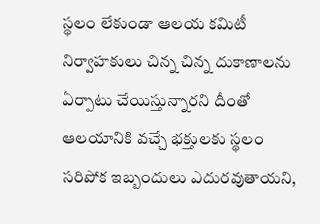స్థలం లేకుండా ఆలయ కమిటీ నిర్వాహకులు చిన్న చిన్న దుకాణాలను ఏర్పాటు చేయిస్తున్నారని దీంతో ఆలయానికి వచ్చే భక్తులకు స్థలం సరిపోక ఇబ్బందులు ఎదురవుతాయని,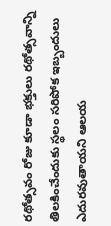రథోత్సవం రోజు కూడా భక్తులు రథోత్సవాన్ని తిలకించేందుకు స్థలం సరిపోక ఇబ్బందులు ఎదురవుతాయని ఆలయ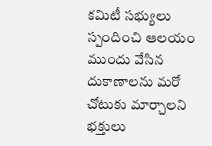కమిటీ సభ్యులు స్పందించి ఆలయం ముందు వేసిన దుకాణాలను మరో చోటుకు మార్చాలని భక్తులు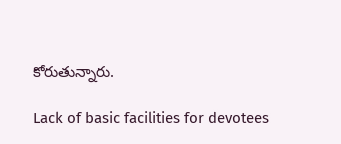కోరుతున్నారు.

Lack of basic facilities for devotees